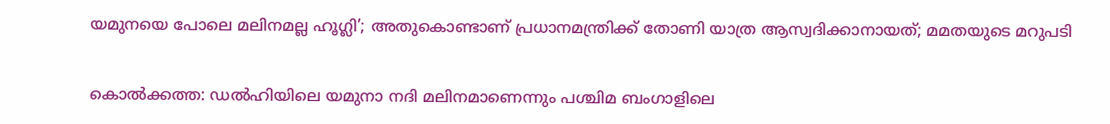യമുനയെ പോലെ മലിനമല്ല ഹൂഗ്ലി’; അതുകൊണ്ടാണ് പ്രധാനമന്ത്രിക്ക് തോണി യാത്ര ആസ്വദിക്കാനായത്; മമതയുടെ മറുപടി


കൊല്‍ക്കത്ത: ഡല്‍ഹിയിലെ യമുനാ നദി മലിനമാണെന്നും പശ്ചിമ ബംഗാളിലെ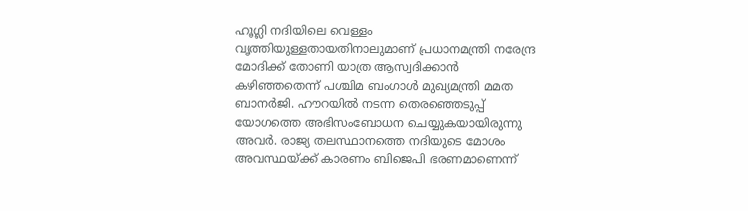ഹൂഗ്ലി നദിയിലെ വെള്ളം വൃത്തിയുള്ളതായതിനാലുമാണ് പ്രധാനമന്ത്രി നരേന്ദ്ര മോദിക്ക് തോണി യാത്ര ആസ്വദിക്കാന്‍ കഴിഞ്ഞതെന്ന് പശ്ചിമ ബംഗാള്‍ മുഖ്യമന്ത്രി മമത ബാനര്‍ജി. ഹൗറയില്‍ നടന്ന തെരഞ്ഞെടുപ്പ് യോഗത്തെ അഭിസംബോധന ചെയ്യുകയായിരുന്നു അവര്‍. രാജ്യ തലസ്ഥാനത്തെ നദിയുടെ മോശം അവസ്ഥയ്ക്ക് കാരണം ബിജെപി ഭരണമാണെന്ന്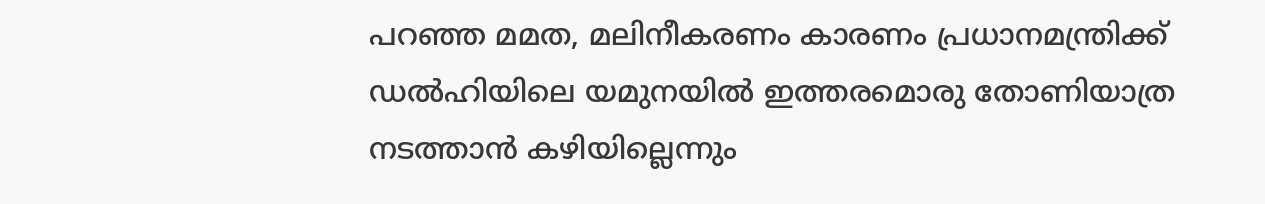പറഞ്ഞ മമത, മലിനീകരണം കാരണം പ്രധാനമന്ത്രിക്ക് ഡല്‍ഹിയിലെ യമുനയില്‍ ഇത്തരമൊരു തോണിയാത്ര നടത്താന്‍ കഴിയില്ലെന്നും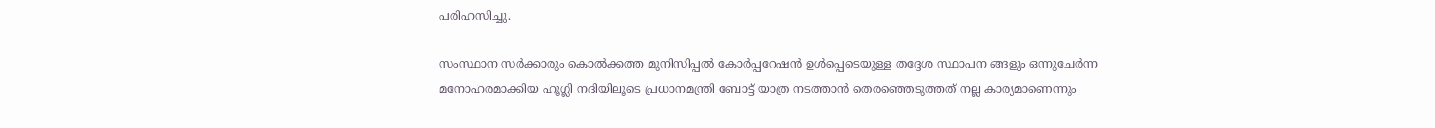പരിഹസിച്ചു.

സംസ്ഥാന സര്‍ക്കാരും കൊല്‍ക്കത്ത മുനിസിപ്പല്‍ കോര്‍പ്പറേഷന്‍ ഉള്‍പ്പെടെയുള്ള തദ്ദേശ സ്ഥാപന ങ്ങളും ഒന്നുചേര്‍ന്ന മനോഹരമാക്കിയ ഹൂഗ്ലി നദിയിലൂടെ പ്രധാനമന്ത്രി ബോട്ട് യാത്ര നടത്താന്‍ തെരഞ്ഞെടുത്തത് നല്ല കാര്യമാണെന്നും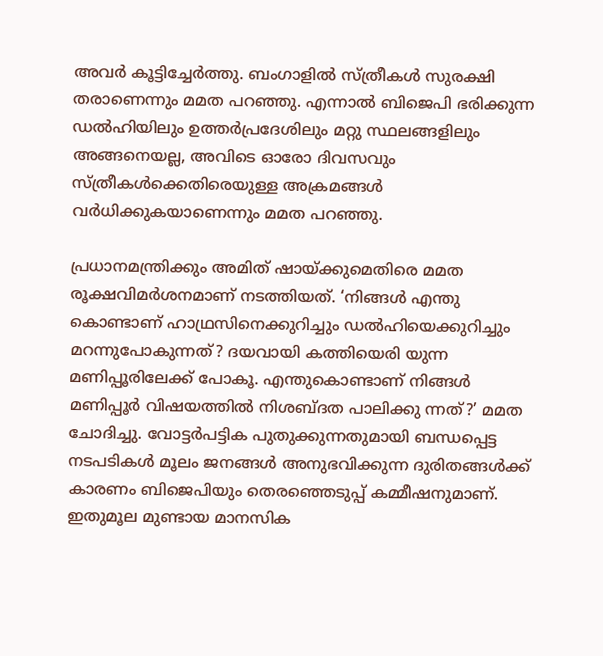അവര്‍ കൂട്ടിച്ചേര്‍ത്തു. ബംഗാളില്‍ സ്ത്രീകള്‍ സുരക്ഷി തരാണെന്നും മമത പറഞ്ഞു. എന്നാല്‍ ബിജെപി ഭരിക്കുന്ന ഡല്‍ഹിയിലും ഉത്തര്‍പ്രദേശിലും മറ്റു സ്ഥലങ്ങളിലും അങ്ങനെയല്ല, അവിടെ ഓരോ ദിവസവും സ്ത്രീകള്‍ക്കെതിരെയുള്ള അക്രമങ്ങള്‍ വര്‍ധിക്കുകയാണെന്നും മമത പറഞ്ഞു.

പ്രധാനമന്ത്രിക്കും അമിത് ഷായ്ക്കുമെതിരെ മമത രൂക്ഷവിമര്‍ശനമാണ് നടത്തിയത്. ‘നിങ്ങള്‍ എന്തു കൊണ്ടാണ് ഹാഥ്രസിനെക്കുറിച്ചും ഡല്‍ഹിയെക്കുറിച്ചും മറന്നുപോകുന്നത്? ദയവായി കത്തിയെരി യുന്ന മണിപ്പൂരിലേക്ക് പോകൂ. എന്തുകൊണ്ടാണ് നിങ്ങള്‍ മണിപ്പൂര്‍ വിഷയത്തില്‍ നിശബ്ദത പാലിക്കു ന്നത്?’ മമത ചോദിച്ചു. വോട്ടര്‍പട്ടിക പുതുക്കുന്നതുമായി ബന്ധപ്പെട്ട നടപടികള്‍ മൂലം ജനങ്ങള്‍ അനുഭവിക്കുന്ന ദുരിതങ്ങള്‍ക്ക് കാരണം ബിജെപിയും തെരഞ്ഞെടുപ്പ് കമ്മീഷനുമാണ്. ഇതുമൂല മുണ്ടായ മാനസിക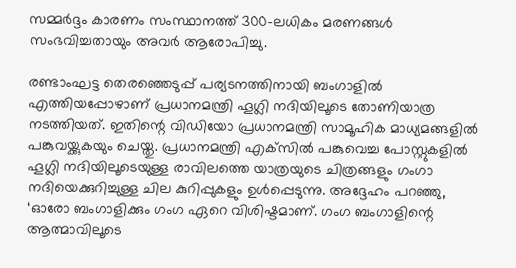സമ്മര്‍ദ്ദം കാരണം സംസ്ഥാനത്ത് 300-ലധികം മരണങ്ങള്‍ സംഭവിച്ചതായും അവര്‍ ആരോപിച്ചു.

രണ്ടാംഘട്ട തെരഞ്ഞെടുപ്പ് പര്യടനത്തിനായി ബംഗാളില്‍ എത്തിയപ്പോഴാണ് പ്രധാനമന്ത്രി ഹൂഗ്ലി നദിയിലൂടെ തോണിയാത്ര നടത്തിയത്. ഇതിന്റെ വിഡിയോ പ്രധാനമന്ത്രി സാമൂഹിക മാധ്യമങ്ങളില്‍ പങ്കുവയ്ക്കുകയും ചെയ്തു. പ്രധാനമന്ത്രി എക്‌സില്‍ പങ്കുവെച്ച പോസ്റ്റുകളില്‍ ഹൂഗ്ലി നദിയിലൂടെയുള്ള രാവിലത്തെ യാത്രയുടെ ചിത്രങ്ങളും ഗംഗാ നദിയെക്കുറിച്ചുള്ള ചില കുറിപ്പുകളും ഉള്‍പ്പെടുന്നു. അദ്ദേഹം പറഞ്ഞു, ‘ഓരോ ബംഗാളിക്കും ഗംഗ ഏറെ വിശിഷ്ടമാണ്. ഗംഗ ബംഗാളിന്റെ ആത്മാവിലൂടെ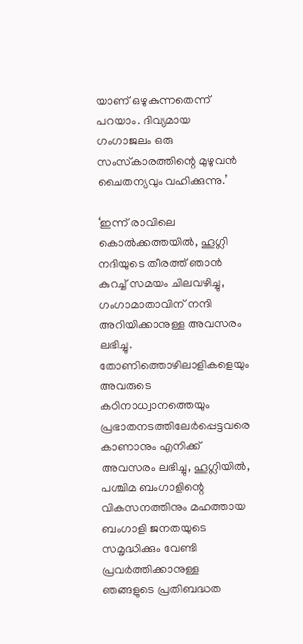യാണ് ഒഴുകുന്നതെന്ന് പറയാം. ദിവ്യമായ ഗംഗാജലം ഒരു സംസ്‌കാരത്തിന്റെ മുഴുവന്‍ ചൈതന്യവും വഹിക്കുന്നു.’

‘ഇന്ന് രാവിലെ കൊല്‍ക്കത്തയില്‍, ഹൂഗ്ലി നദിയുടെ തീരത്ത് ഞാന്‍ കുറച്ച് സമയം ചിലവഴിച്ചു, ഗംഗാമാതാവിന് നന്ദി അറിയിക്കാനുള്ള അവസരം ലഭിച്ചു. തോണിത്തൊഴിലാളികളെയും അവരുടെ കഠിനാധ്വാനത്തെയും പ്രഭാതനടത്തിലേര്‍പ്പെട്ടവരെ കാണാനും എനിക്ക് അവസരം ലഭിച്ചു, ഹൂഗ്ലിയില്‍, പശ്ചിമ ബംഗാളിന്റെ വികസനത്തിനും മഹത്തായ ബംഗാളി ജനതയുടെ സമൃദ്ധിക്കും വേണ്ടി പ്രവര്‍ത്തിക്കാനുള്ള ഞങ്ങളുടെ പ്രതിബദ്ധത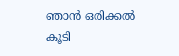ഞാന്‍ ഒരിക്കല്‍ കൂടി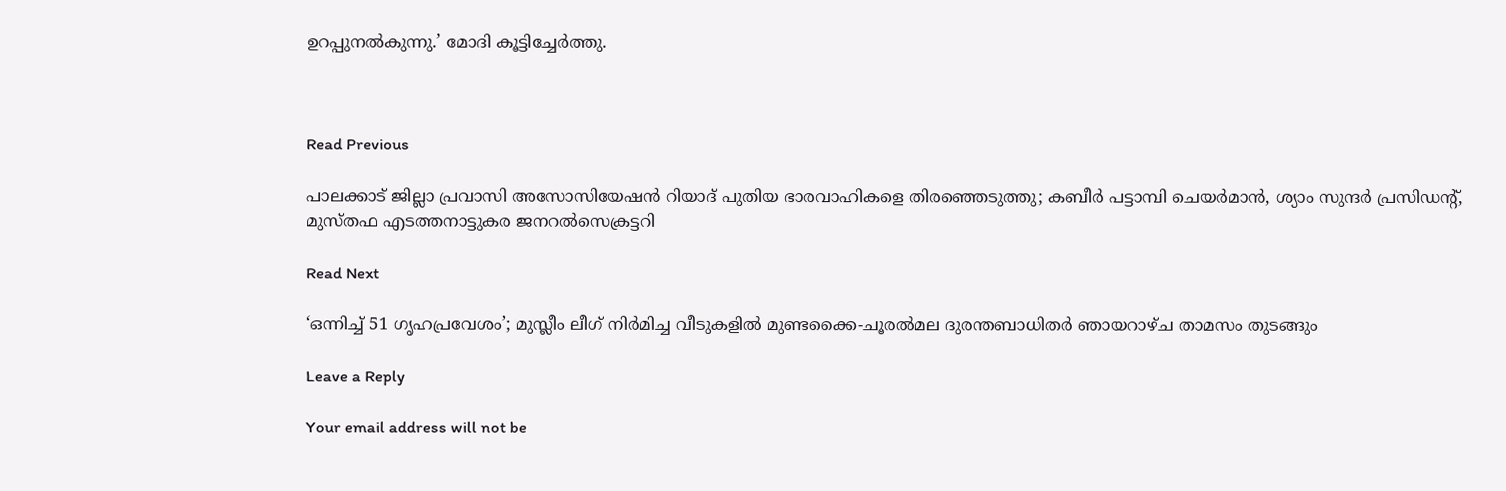ഉറപ്പുനല്‍കുന്നു.’ മോദി കൂട്ടിച്ചേര്‍ത്തു.



Read Previous

പാലക്കാട് ജില്ലാ പ്രവാസി അസോസിയേഷന്‍ റിയാദ് പുതിയ ഭാരവാഹികളെ തിരഞ്ഞെടുത്തു; കബീർ പട്ടാമ്പി ചെയർമാൻ, ശ്യാം സുന്ദർ പ്രസിഡന്റ്, മുസ്തഫ എടത്തനാട്ടുകര ജനറല്‍സെക്രട്ടറി

Read Next

‘ഒന്നിച്ച് 51 ഗൃഹപ്രവേശം’; മുസ്ലീം ലീഗ് നിര്‍മിച്ച വീടുകളില്‍ മുണ്ടക്കൈ-ചൂരല്‍മല ദുരന്തബാധിതര്‍ ഞായറാഴ്ച താമസം തുടങ്ങും

Leave a Reply

Your email address will not be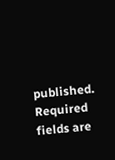published. Required fields are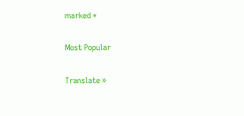marked *

Most Popular

Translate »